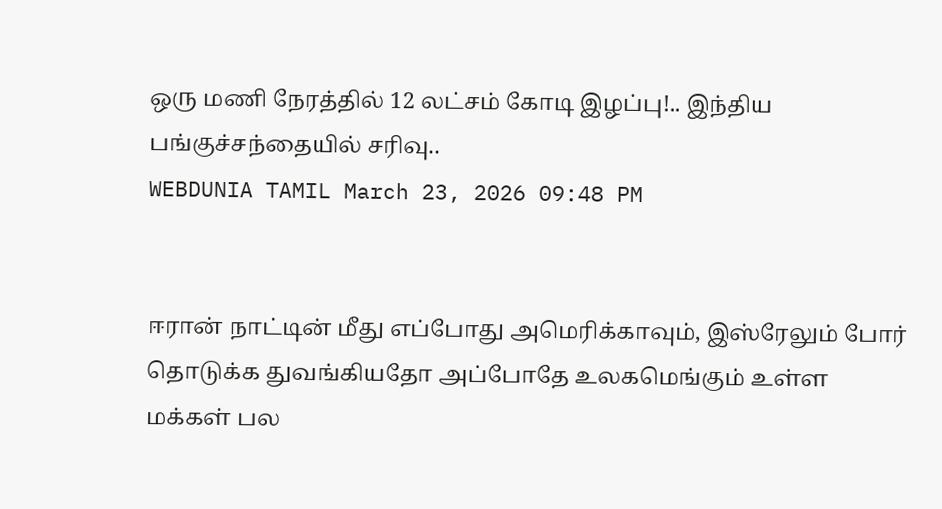ஒரு மணி நேரத்தில் 12 லட்சம் கோடி இழப்பு!.. இந்திய பங்குச்சந்தையில் சரிவு..
WEBDUNIA TAMIL March 23, 2026 09:48 PM


ஈரான் நாட்டின் மீது எப்போது அமெரிக்காவும், இஸ்ரேலும் போர் தொடுக்க துவங்கியதோ அப்போதே உலகமெங்கும் உள்ள மக்கள் பல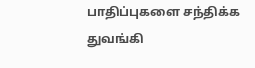பாதிப்புகளை சந்திக்க துவங்கி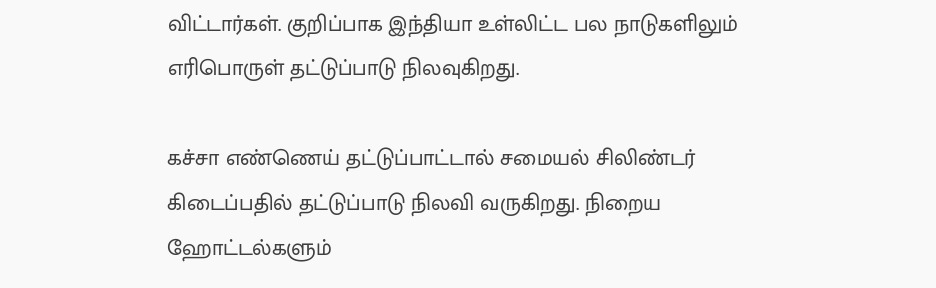விட்டார்கள். குறிப்பாக இந்தியா உள்லிட்ட பல நாடுகளிலும் எரிபொருள் தட்டுப்பாடு நிலவுகிறது.

கச்சா எண்ணெய் தட்டுப்பாட்டால் சமையல் சிலிண்டர் கிடைப்பதில் தட்டுப்பாடு நிலவி வருகிறது. நிறைய ஹோட்டல்களும்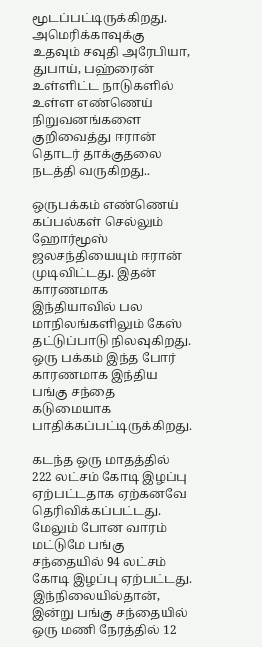மூடப்பட்டிருக்கிறது. அமெரிக்காவுக்கு உதவும் சவுதி அரேபியா, துபாய், பஹ்ரைன் உள்ளிட்ட நாடுகளில் உள்ள எண்ணெய் நிறுவனங்களை குறிவைத்து ஈரான் தொடர் தாக்குதலை நடத்தி வருகிறது..

ஒருபக்கம் எண்ணெய் கப்பல்கள் செல்லும் ஹோர்மூஸ் ஜலசந்தியையும் ஈரான் முடிவிட்டது. இதன் காரணமாக இந்தியாவில் பல மாநிலங்களிலும் கேஸ் தட்டுப்பாடு நிலவுகிறது.
ஒரு பக்கம் இந்த போர் காரணமாக இந்திய பங்கு சந்தை கடுமையாக பாதிக்கப்பட்டிருக்கிறது.

கடந்த ஒரு மாதத்தில் 222 லட்சம் கோடி இழப்பு ஏற்பட்டதாக ஏற்கனவே தெரிவிக்கப்பட்டது. மேலும் போன வாரம் மட்டுமே பங்கு சந்தையில் 94 லட்சம் கோடி இழப்பு ஏற்பட்டது. இந்நிலையில்தான், இன்று பங்கு சந்தையில் ஒரு மணி நேரத்தில் 12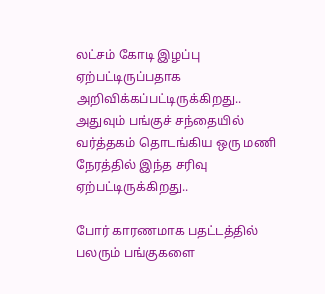லட்சம் கோடி இழப்பு ஏற்பட்டிருப்பதாக அறிவிக்கப்பட்டிருக்கிறது.. அதுவும் பங்குச் சந்தையில் வர்த்தகம் தொடங்கிய ஒரு மணி நேரத்தில் இந்த சரிவு ஏற்பட்டிருக்கிறது..

போர் காரணமாக பதட்டத்தில் பலரும் பங்குகளை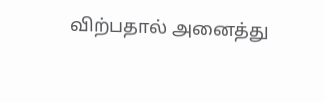விற்பதால் அனைத்து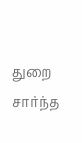துறை சார்ந்த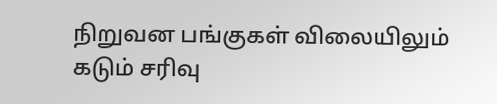நிறுவன பங்குகள் விலையிலும் கடும் சரிவு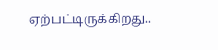ஏற்பட்டிருக்கிறது..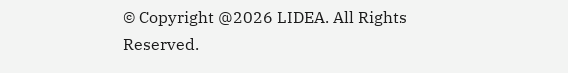© Copyright @2026 LIDEA. All Rights Reserved.